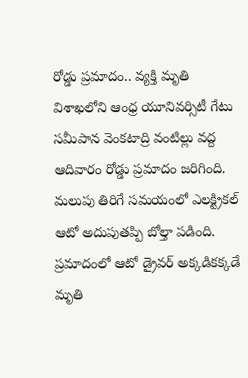రోడ్డు ప్రమాదం.. వ్యక్తి మృతి
విశాఖలోని ఆంధ్ర యూనివర్సిటీ గేటు సమీపాన వెంకటాద్రి వంటిల్లు వద్ద ఆదివారం రోడ్డు ప్రమాదం జరిగింది. మలుపు తిరిగే సమయంలో ఎలక్ట్రికల్ ఆటో అదుపుతప్పి బోల్తా పడింది. ప్రమాదంలో ఆటో డ్రైవర్ అక్కడికక్కడే మృతి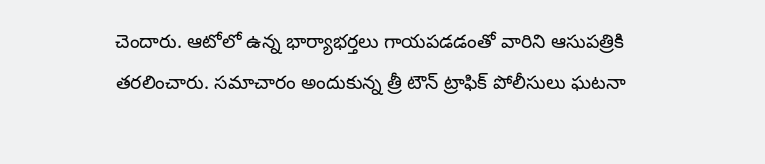చెందారు. ఆటోలో ఉన్న భార్యాభర్తలు గాయపడడంతో వారిని ఆసుపత్రికి తరలించారు. సమాచారం అందుకున్న త్రీ టౌన్ ట్రాఫిక్ పోలీసులు ఘటనా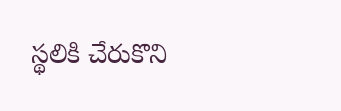స్థలికి చేరుకొని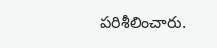పరిశీలించారు.